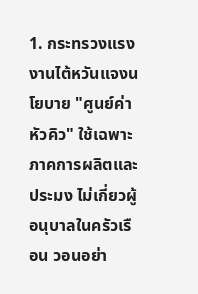1. กระทรวงแรงงานไต้หวันแจงนโยบาย "ศูนย์ค่าหัวคิว" ใช้เฉพาะภาคการผลิตและประมง ไม่เกี่ยวผู้อนุบาลในครัวเรือน วอนอย่า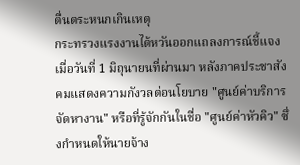ตื่นตระหนกเกินเหตุ
กระทรวงแรงงานไต้หวันออกแถลงการณ์ชี้แจงเมื่อวันที่ 1 มิถุนายนที่ผ่านมา หลังภาคประชาสังคมแสดงความกังวลต่อนโยบาย "ศูนย์ค่าบริการจัดหางาน" หรือที่รู้จักกันในชื่อ "ศูนย์ค่าหัวคิว" ซึ่งกำหนดให้นายจ้าง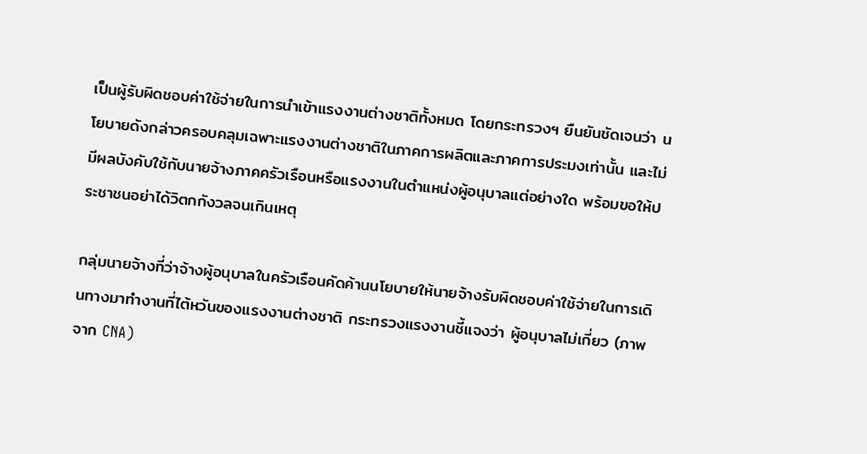เป็นผู้รับผิดชอบค่าใช้จ่ายในการนำเข้าแรงงานต่างชาติทั้งหมด โดยกระทรวงฯ ยืนยันชัดเจนว่า นโยบายดังกล่าวครอบคลุมเฉพาะแรงงานต่างชาติในภาคการผลิตและภาคการประมงเท่านั้น และไม่มีผลบังคับใช้กับนายจ้างภาคครัวเรือนหรือแรงงานในตำแหน่งผู้อนุบาลแต่อย่างใด พร้อมขอให้ประชาชนอย่าได้วิตกกังวลจนเกินเหตุ

กลุ่มนายจ้างที่ว่าจ้างผู้อนุบาลในครัวเรือนคัดค้านนโยบายให้นายจ้างรับผิดชอบค่าใช้จ่ายในการเดินทางมาทำงานที่ไต้หวันของแรงงานต่างชาติ กระทรวงแรงงานชี้แจงว่า ผู้อนุบาลไม่เกี่ยว (ภาพจาก CNA)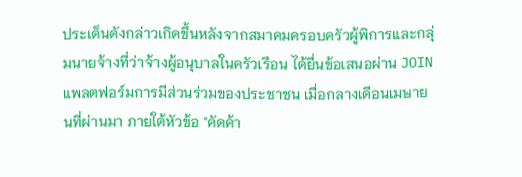ประเด็นดังกล่าวเกิดขึ้นหลังจากสมาคมครอบครัวผู้พิการและกลุ่มนายจ้างที่ว่าจ้างผู้อนุบาลในครัวเรือน ได้ยื่นข้อเสนอผ่าน JOIN แพลตฟอร์มการมีส่วนร่วมของประชาชน เมื่อกลางเดือนเมษายนที่ผ่านมา ภายใต้หัวข้อ "คัดค้า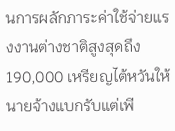นการผลักภาระค่าใช้จ่ายแรงงานต่างชาติสูงสุดถึง 190,000 เหรียญไต้หวันให้นายจ้างแบกรับแต่เพี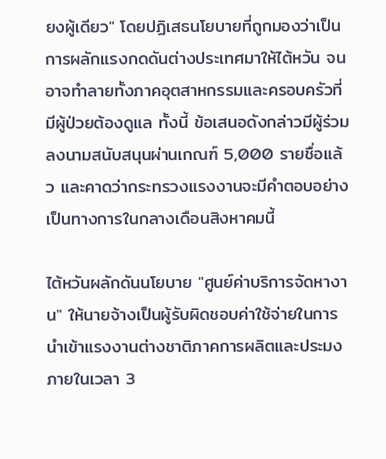ยงผู้เดียว" โดยปฏิเสธนโยบายที่ถูกมองว่าเป็นการผลักแรงกดดันต่างประเทศมาให้ไต้หวัน จนอาจทำลายทั้งภาคอุตสาหกรรมและครอบครัวที่มีผู้ป่วยต้องดูแล ทั้งนี้ ข้อเสนอดังกล่าวมีผู้ร่วมลงนามสนับสนุนผ่านเกณฑ์ 5,000 รายชื่อแล้ว และคาดว่ากระทรวงแรงงานจะมีคำตอบอย่างเป็นทางการในกลางเดือนสิงหาคมนี้

ไต้หวันผลักดันนโยบาย "ศูนย์ค่าบริการจัดหางาน" ให้นายจ้างเป็นผู้รับผิดชอบค่าใช้จ่ายในการนำเข้าแรงงานต่างชาติภาคการผลิตและประมงภายในเวลา 3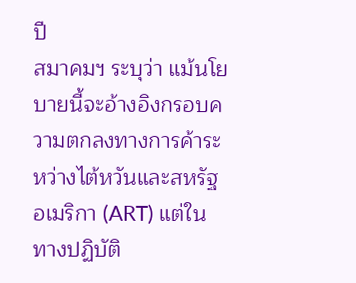ปี
สมาคมฯ ระบุว่า แม้นโยบายนี้จะอ้างอิงกรอบความตกลงทางการค้าระหว่างไต้หวันและสหรัฐอเมริกา (ART) แต่ในทางปฏิบัติ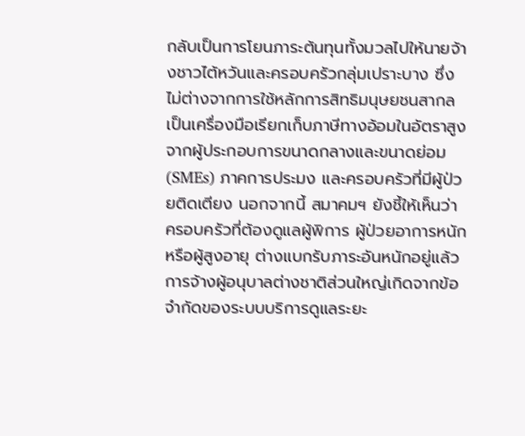กลับเป็นการโยนภาระต้นทุนทั้งมวลไปให้นายจ้างชาวไต้หวันและครอบครัวกลุ่มเปราะบาง ซึ่งไม่ต่างจากการใช้หลักการสิทธิมนุษยชนสากลเป็นเครื่องมือเรียกเก็บภาษีทางอ้อมในอัตราสูงจากผู้ประกอบการขนาดกลางและขนาดย่อม (SMEs) ภาคการประมง และครอบครัวที่มีผู้ป่วยติดเตียง นอกจากนี้ สมาคมฯ ยังชี้ให้เห็นว่า ครอบครัวที่ต้องดูแลผู้พิการ ผู้ป่วยอาการหนัก หรือผู้สูงอายุ ต่างแบกรับภาระอันหนักอยู่แล้ว การจ้างผู้อนุบาลต่างชาติส่วนใหญ่เกิดจากข้อจำกัดของระบบบริการดูแลระยะ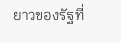ยาวของรัฐที่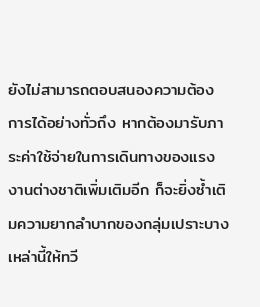ยังไม่สามารถตอบสนองความต้องการได้อย่างทั่วถึง หากต้องมารับภาระค่าใช้จ่ายในการเดินทางของแรงงานต่างชาติเพิ่มเติมอีก ก็จะยิ่งซ้ำเติมความยากลำบากของกลุ่มเปราะบางเหล่านี้ให้ทวี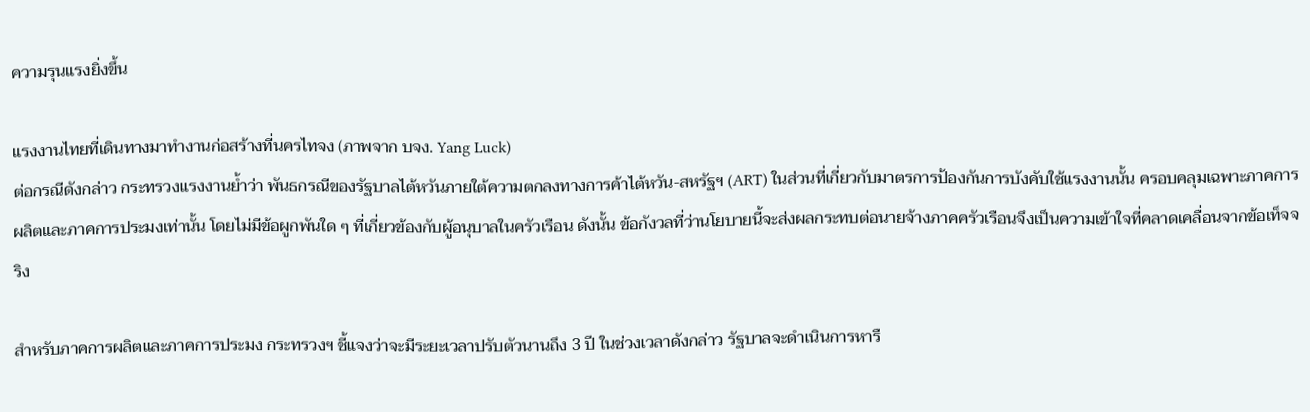ความรุนแรงยิ่งขึ้น

แรงงานไทยที่เดินทางมาทำงานก่อสร้างที่นครไทจง (ภาพจาก บจง. Yang Luck)
ต่อกรณีดังกล่าว กระทรวงแรงงานย้ำว่า พันธกรณีของรัฐบาลไต้หวันภายใต้ความตกลงทางการค้าไต้หวัน-สหรัฐฯ (ART) ในส่วนที่เกี่ยวกับมาตรการป้องกันการบังคับใช้แรงงานนั้น ครอบคลุมเฉพาะภาคการผลิตและภาคการประมงเท่านั้น โดยไม่มีข้อผูกพันใด ๆ ที่เกี่ยวข้องกับผู้อนุบาลในครัวเรือน ดังนั้น ข้อกังวลที่ว่านโยบายนี้จะส่งผลกระทบต่อนายจ้างภาคครัวเรือนจึงเป็นความเข้าใจที่คลาดเคลื่อนจากข้อเท็จจริง

สำหรับภาคการผลิตและภาคการประมง กระทรวงฯ ชี้แจงว่าจะมีระยะเวลาปรับตัวนานถึง 3 ปี ในช่วงเวลาดังกล่าว รัฐบาลจะดำเนินการหารื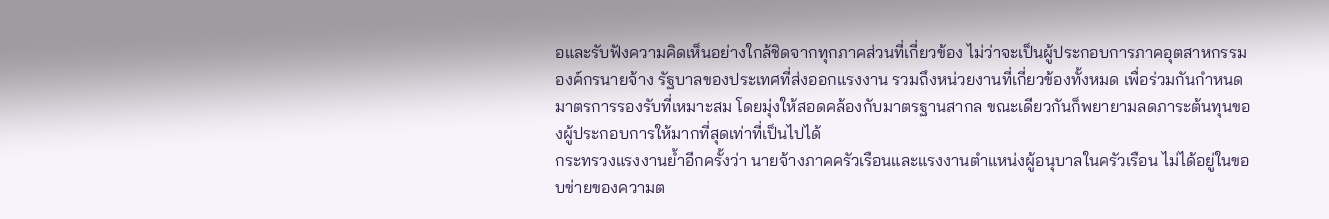อและรับฟังความคิดเห็นอย่างใกล้ชิดจากทุกภาคส่วนที่เกี่ยวข้อง ไม่ว่าจะเป็นผู้ประกอบการภาคอุตสาหกรรม องค์กรนายจ้าง รัฐบาลของประเทศที่ส่งออกแรงงาน รวมถึงหน่วยงานที่เกี่ยวข้องทั้งหมด เพื่อร่วมกันกำหนดมาตรการรองรับที่เหมาะสม โดยมุ่งให้สอดคล้องกับมาตรฐานสากล ขณะเดียวกันก็พยายามลดภาระต้นทุนของผู้ประกอบการให้มากที่สุดเท่าที่เป็นไปได้
กระทรวงแรงงานย้ำอีกครั้งว่า นายจ้างภาคครัวเรือนและแรงงานตำแหน่งผู้อนุบาลในครัวเรือน ไม่ได้อยู่ในขอบข่ายของความต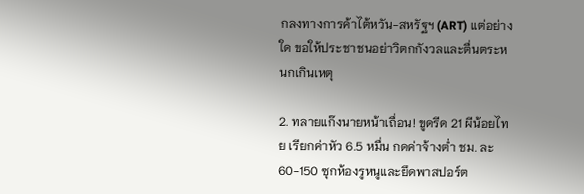กลงทางการค้าไต้หวัน-สหรัฐฯ (ART) แต่อย่างใด ขอให้ประชาชนอย่าวิตกกังวลและตื่นตระหนกเกินเหตุ

2. ทลายแก๊งนายหน้าเถื่อน! ขูดรีด 21 ผีน้อยไทย เรียกค่าหัว 6.5 หมื่น กดค่าจ้างต่ำ ชม. ละ 60-150 ซุกห้องรูหนูและยึดพาสปอร์ต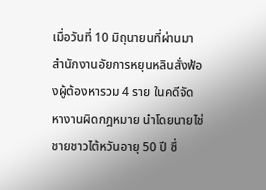เมื่อวันที่ 10 มิถุนายนที่ผ่านมา สำนักงานอัยการหยุนหลินสั่งฟ้องผู้ต้องหารวม 4 ราย ในคดีจัดหางานผิดกฎหมาย นำโดยนายไช่ ชายชาวไต้หวันอายุ 50 ปี ซึ่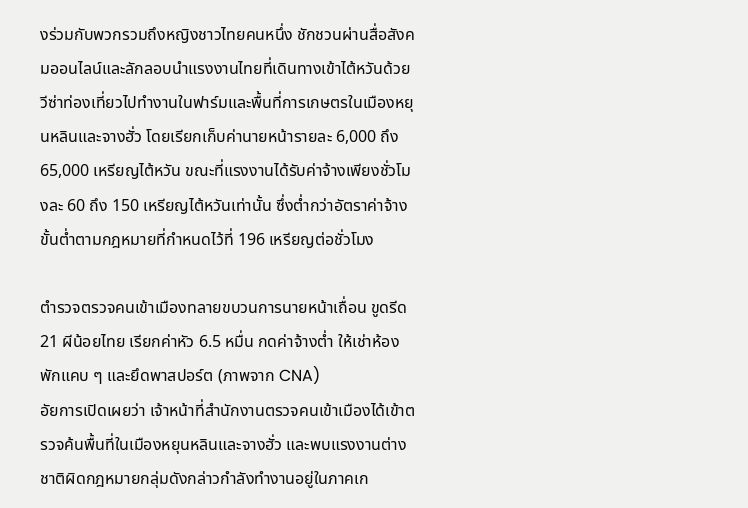งร่วมกับพวกรวมถึงหญิงชาวไทยคนหนึ่ง ชักชวนผ่านสื่อสังคมออนไลน์และลักลอบนำแรงงานไทยที่เดินทางเข้าไต้หวันด้วยวีซ่าท่องเที่ยวไปทำงานในฟาร์มและพื้นที่การเกษตรในเมืองหยุนหลินและจางฮั่ว โดยเรียกเก็บค่านายหน้ารายละ 6,000 ถึง 65,000 เหรียญไต้หวัน ขณะที่แรงงานได้รับค่าจ้างเพียงชั่วโมงละ 60 ถึง 150 เหรียญไต้หวันเท่านั้น ซึ่งต่ำกว่าอัตราค่าจ้างขั้นต่ำตามกฎหมายที่กำหนดไว้ที่ 196 เหรียญต่อชั่วโมง

ตำรวจตรวจคนเข้าเมืองทลายขบวนการนายหน้าเถื่อน ขูดรีด 21 ผีน้อยไทย เรียกค่าหัว 6.5 หมื่น กดค่าจ้างต่ำ ให้เช่าห้องพักแคบ ๆ และยึดพาสปอร์ต (ภาพจาก CNA)
อัยการเปิดเผยว่า เจ้าหน้าที่สำนักงานตรวจคนเข้าเมืองได้เข้าตรวจค้นพื้นที่ในเมืองหยุนหลินและจางฮั่ว และพบแรงงานต่างชาติผิดกฎหมายกลุ่มดังกล่าวกำลังทำงานอยู่ในภาคเก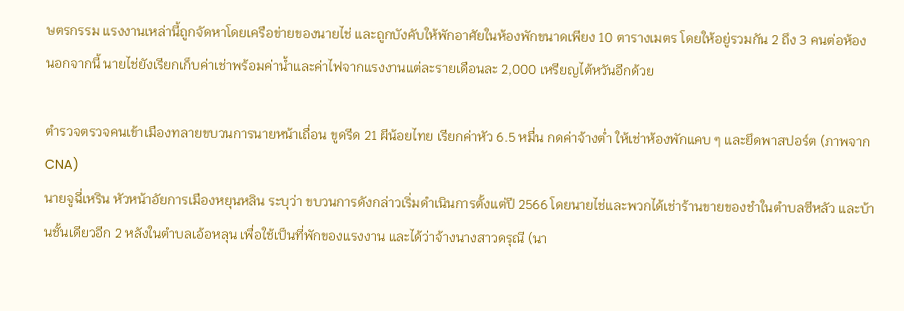ษตรกรรม แรงงานเหล่านี้ถูกจัดหาโดยเครือข่ายของนายไช่ และถูกบังคับให้พักอาศัยในห้องพักขนาดเพียง 10 ตารางเมตร โดยให้อยู่รวมกัน 2 ถึง 3 คนต่อห้อง นอกจากนี้ นายไช่ยังเรียกเก็บค่าเช่าพร้อมค่าน้ำและค่าไฟจากแรงงานแต่ละรายเดือนละ 2,000 เหรียญไต้หวันอีกด้วย

ตำรวจตรวจคนเข้าเมืองทลายขบวนการนายหน้าเถื่อน ขูดรีด 21 ผีน้อยไทย เรียกค่าหัว 6.5 หมื่น กดค่าจ้างต่ำ ให้เช่าห้องพักแคบ ๆ และยึดพาสปอร์ต (ภาพจาก CNA)
นายจูฉี่เหริน หัวหน้าอัยการเมืองหยุนหลิน ระบุว่า ขบวนการดังกล่าวเริ่มดำเนินการตั้งแต่ปี 2566 โดยนายไช่และพวกได้เช่าร้านขายของชำในตำบลซีหลัว และบ้านชั้นเดียวอีก 2 หลังในตำบลเอ้อหลุน เพื่อใช้เป็นที่พักของแรงงาน และได้ว่าจ้างนางสาวดรุณี (นา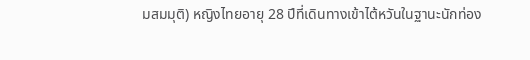มสมมุติ) หญิงไทยอายุ 28 ปีที่เดินทางเข้าไต้หวันในฐานะนักท่อง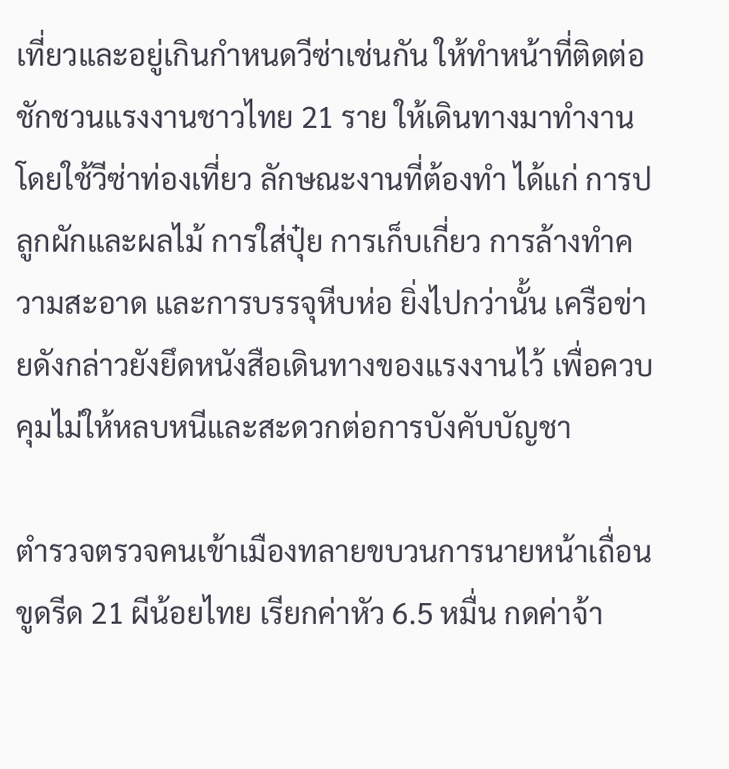เที่ยวและอยู่เกินกำหนดวีซ่าเช่นกัน ให้ทำหน้าที่ติดต่อชักชวนแรงงานชาวไทย 21 ราย ให้เดินทางมาทำงานโดยใช้วีซ่าท่องเที่ยว ลักษณะงานที่ต้องทำ ได้แก่ การปลูกผักและผลไม้ การใส่ปุ๋ย การเก็บเกี่ยว การล้างทำความสะอาด และการบรรจุหีบห่อ ยิ่งไปกว่านั้น เครือข่ายดังกล่าวยังยึดหนังสือเดินทางของแรงงานไว้ เพื่อควบคุมไม่ให้หลบหนีและสะดวกต่อการบังคับบัญชา

ตำรวจตรวจคนเข้าเมืองทลายขบวนการนายหน้าเถื่อน ขูดรีด 21 ผีน้อยไทย เรียกค่าหัว 6.5 หมื่น กดค่าจ้า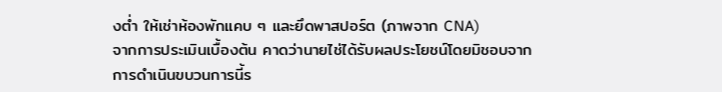งต่ำ ให้เช่าห้องพักแคบ ๆ และยึดพาสปอร์ต (ภาพจาก CNA)
จากการประเมินเบื้องต้น คาดว่านายไช่ได้รับผลประโยชน์โดยมิชอบจากการดำเนินขบวนการนี้ร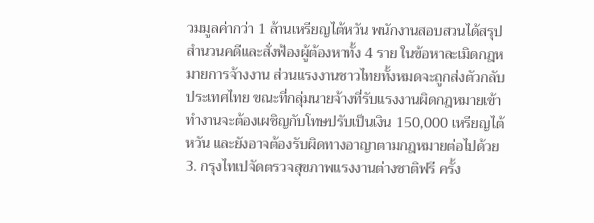วมมูลค่ากว่า 1 ล้านเหรียญไต้หวัน พนักงานสอบสวนได้สรุปสำนวนคดีและสั่งฟ้องผู้ต้องหาทั้ง 4 ราย ในข้อหาละเมิดกฎหมายการจ้างงาน ส่วนแรงงานชาวไทยทั้งหมดจะถูกส่งตัวกลับประเทศไทย ขณะที่กลุ่มนายจ้างที่รับแรงงานผิดกฎหมายเข้าทำงานจะต้องเผชิญกับโทษปรับเป็นเงิน 150,000 เหรียญไต้หวัน และยังอาจต้องรับผิดทางอาญาตามกฎหมายต่อไปด้วย
3. กรุงไทเปจัดตรวจสุขภาพแรงงานต่างชาติฟรี ครั้ง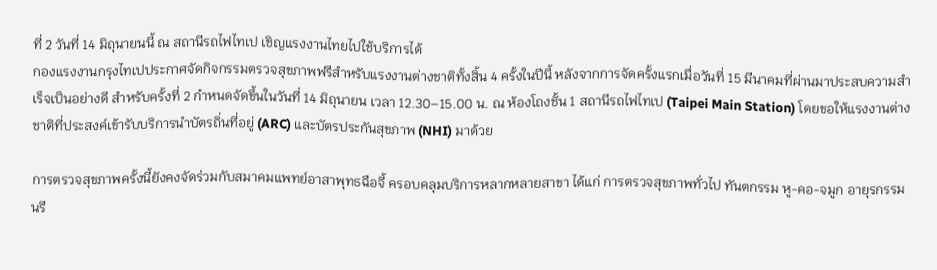ที่ 2 วันที่ 14 มิถุนายนนี้ ณ สถานีรถไฟไทเป เชิญแรงงานไทยไปใช้บริการได้
กองแรงงานกรุงไทเปประกาศจัดกิจกรรมตรวจสุขภาพฟรีสำหรับแรงงานต่างชาติทั้งสิ้น 4 ครั้งในปีนี้ หลังจากการจัดครั้งแรกเมื่อวันที่ 15 มีนาคมที่ผ่านมาประสบความสำเร็จเป็นอย่างดี สำหรับครั้งที่ 2 กำหนดจัดขึ้นในวันที่ 14 มิถุนายน เวลา 12.30–15.00 น. ณ ห้องโถงชั้น 1 สถานีรถไฟไทเป (Taipei Main Station) โดยขอให้แรงงานต่างชาติที่ประสงค์เข้ารับบริการนำบัตรถิ่นที่อยู่ (ARC) และบัตรประกันสุขภาพ (NHI) มาด้วย

การตรวจสุขภาพครั้งนี้ยังคงจัดร่วมกับสมาคมแพทย์อาสาพุทธฉือจี้ ครอบคลุมบริการหลากหลายสาขา ได้แก่ การตรวจสุขภาพทั่วไป ทันตกรรม หู-คอ-จมูก อายุรกรรม นรี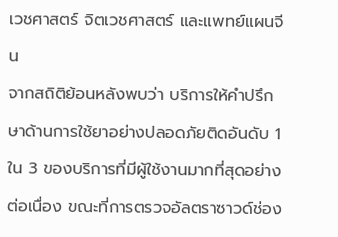เวชศาสตร์ จิตเวชศาสตร์ และแพทย์แผนจีน
จากสถิติย้อนหลังพบว่า บริการให้คำปรึกษาด้านการใช้ยาอย่างปลอดภัยติดอันดับ 1 ใน 3 ของบริการที่มีผู้ใช้งานมากที่สุดอย่างต่อเนื่อง ขณะที่การตรวจอัลตราซาวด์ช่อง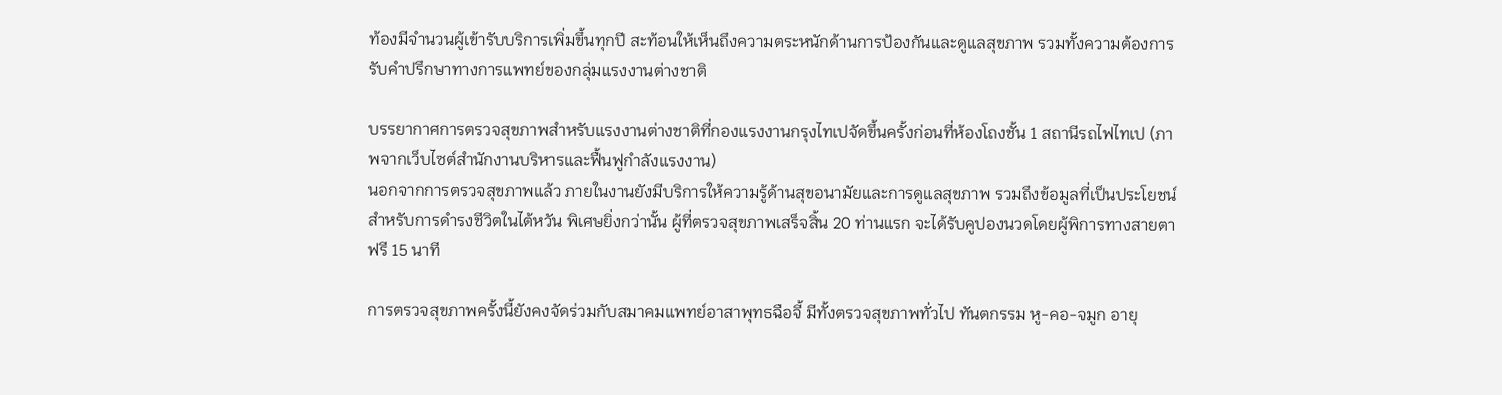ท้องมีจำนวนผู้เข้ารับบริการเพิ่มขึ้นทุกปี สะท้อนให้เห็นถึงความตระหนักด้านการป้องกันและดูแลสุขภาพ รวมทั้งความต้องการรับคำปรึกษาทางการแพทย์ของกลุ่มแรงงานต่างชาติ

บรรยากาศการตรวจสุขภาพสำหรับแรงงานต่างชาติที่กองแรงงานกรุงไทเปจัดขึ้นครั้งก่อนที่ห้องโถงชั้น 1 สถานีรถไฟไทเป (ภาพจากเว็บไซต์สำนักงานบริหารและฟื้นฟูกำลังแรงงาน)
นอกจากการตรวจสุขภาพแล้ว ภายในงานยังมีบริการให้ความรู้ด้านสุขอนามัยและการดูแลสุขภาพ รวมถึงข้อมูลที่เป็นประโยชน์สำหรับการดำรงชีวิตในไต้หวัน พิเศษยิ่งกว่านั้น ผู้ที่ตรวจสุขภาพเสร็จสิ้น 20 ท่านแรก จะได้รับคูปองนวดโดยผู้พิการทางสายตาฟรี 15 นาที

การตรวจสุขภาพครั้งนี้ยังคงจัดร่วมกับสมาคมแพทย์อาสาพุทธฉือจี้ มีทั้งตรวจสุขภาพทั่วไป ทันตกรรม หู-คอ-จมูก อายุ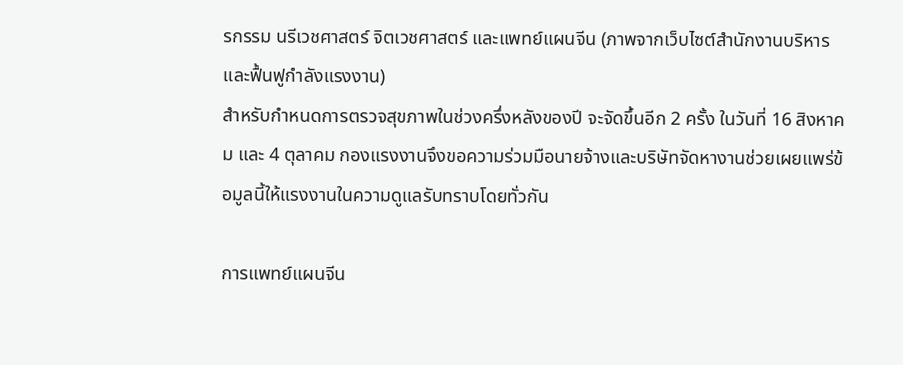รกรรม นรีเวชศาสตร์ จิตเวชศาสตร์ และแพทย์แผนจีน (ภาพจากเว็บไซต์สำนักงานบริหารและฟื้นฟูกำลังแรงงาน)
สำหรับกำหนดการตรวจสุขภาพในช่วงครึ่งหลังของปี จะจัดขึ้นอีก 2 ครั้ง ในวันที่ 16 สิงหาคม และ 4 ตุลาคม กองแรงงานจึงขอความร่วมมือนายจ้างและบริษัทจัดหางานช่วยเผยแพร่ข้อมูลนี้ให้แรงงานในความดูแลรับทราบโดยทั่วกัน

การแพทย์แผนจีน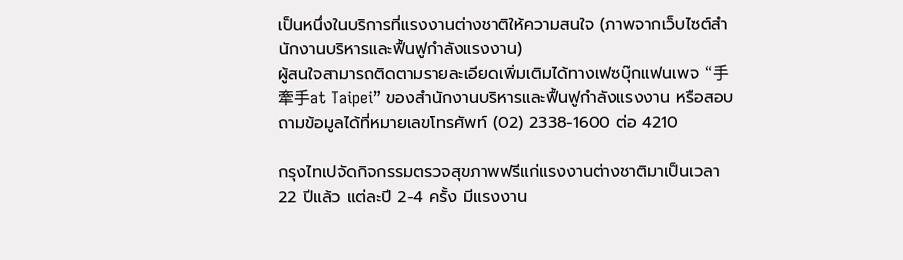เป็นหนึ่งในบริการที่แรงงานต่างชาติให้ความสนใจ (ภาพจากเว็บไซต์สำนักงานบริหารและฟื้นฟูกำลังแรงงาน)
ผู้สนใจสามารถติดตามรายละเอียดเพิ่มเติมได้ทางเฟซบุ๊กแฟนเพจ “手牽手at Taipei” ของสำนักงานบริหารและฟื้นฟูกำลังแรงงาน หรือสอบถามข้อมูลได้ที่หมายเลขโทรศัพท์ (02) 2338-1600 ต่อ 4210

กรุงไทเปจัดกิจกรรมตรวจสุขภาพฟรีแก่แรงงานต่างชาติมาเป็นเวลา 22 ปีแล้ว แต่ละปี 2-4 ครั้ง มีแรงงาน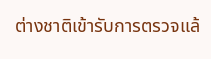ต่างชาติเข้ารับการตรวจแล้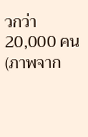วกว่า 20,000 คน (ภาพจาก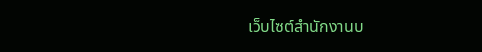เว็บไซต์สำนักงานบ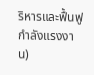ริหารและฟื้นฟูกำลังแรงงาน)